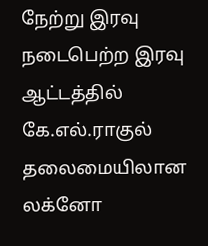நேற்று இரவு நடைபெற்ற இரவு ஆட்டத்தில் கே.எல்.ராகுல் தலைமையிலான லக்னோ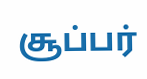சூப்பர்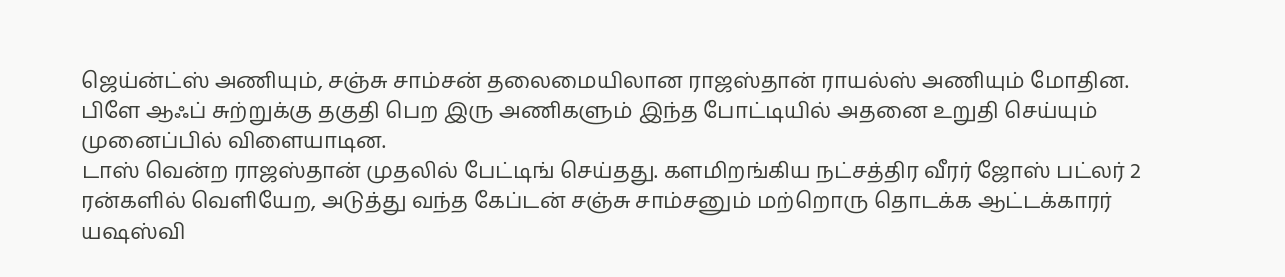ஜெய்ன்ட்ஸ் அணியும், சஞ்சு சாம்சன் தலைமையிலான ராஜஸ்தான் ராயல்ஸ் அணியும் மோதின. பிளே ஆஃப் சுற்றுக்கு தகுதி பெற இரு அணிகளும் இந்த போட்டியில் அதனை உறுதி செய்யும் முனைப்பில் விளையாடின.
டாஸ் வென்ற ராஜஸ்தான் முதலில் பேட்டிங் செய்தது. களமிறங்கிய நட்சத்திர வீரர் ஜோஸ் பட்லர் 2 ரன்களில் வெளியேற, அடுத்து வந்த கேப்டன் சஞ்சு சாம்சனும் மற்றொரு தொடக்க ஆட்டக்காரர் யஷஸ்வி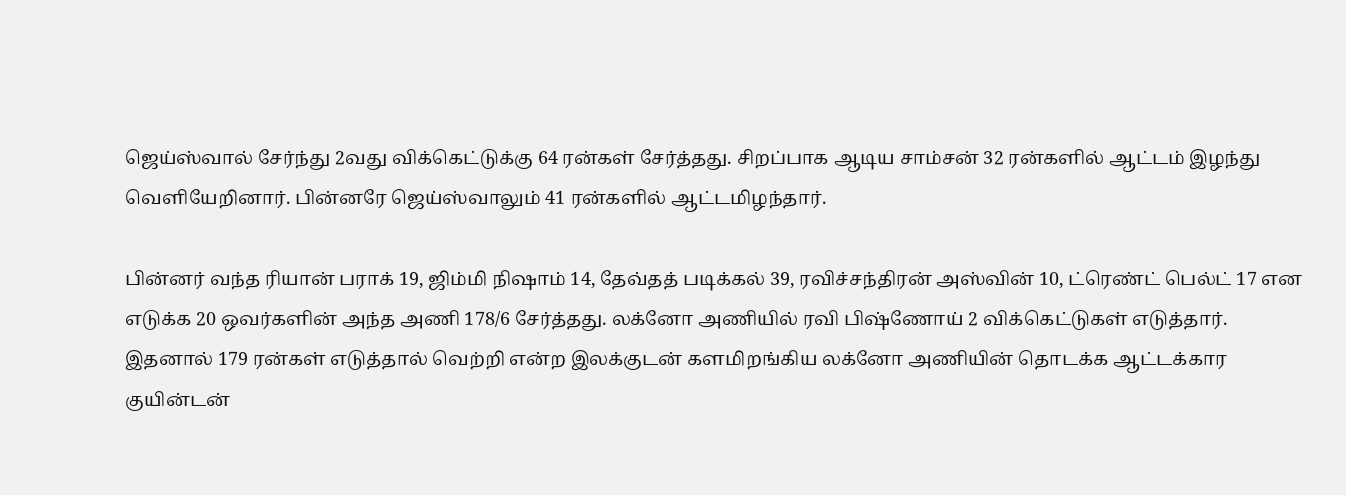ஜெய்ஸ்வால் சேர்ந்து 2வது விக்கெட்டுக்கு 64 ரன்கள் சேர்த்தது. சிறப்பாக ஆடிய சாம்சன் 32 ரன்களில் ஆட்டம் இழந்து வெளியேறினார். பின்னரே ஜெய்ஸ்வாலும் 41 ரன்களில் ஆட்டமிழந்தார்.

பின்னர் வந்த ரியான் பராக் 19, ஜிம்மி நிஷாம் 14, தேவ்தத் படிக்கல் 39, ரவிச்சந்திரன் அஸ்வின் 10, ட்ரெண்ட் பெல்ட் 17 என எடுக்க 20 ஒவர்களின் அந்த அணி 178/6 சேர்த்தது. லக்னோ அணியில் ரவி பிஷ்ணோய் 2 விக்கெட்டுகள் எடுத்தார்.
இதனால் 179 ரன்கள் எடுத்தால் வெற்றி என்ற இலக்குடன் களமிறங்கிய லக்னோ அணியின் தொடக்க ஆட்டக்கார குயின்டன்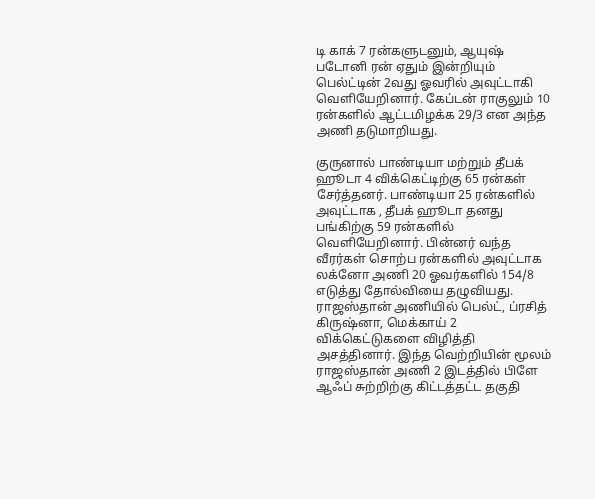டி காக் 7 ரன்களுடனும், ஆயுஷ் படோனி ரன் ஏதும் இன்றியும் பெல்ட்டின் 2வது ஓவரில் அவுட்டாகி வெளியேறினார். கேப்டன் ராகுலும் 10 ரன்களில் ஆட்டமிழக்க 29/3 என அந்த அணி தடுமாறியது.

குருனால் பாண்டியா மற்றும் தீபக் ஹூடா 4 விக்கெட்டிற்கு 65 ரன்கள் சேர்த்தனர். பாண்டியா 25 ரன்களில் அவுட்டாக , தீபக் ஹூடா தனது பங்கிற்கு 59 ரன்களில் வெளியேறினார். பின்னர் வந்த வீரர்கள் சொற்ப ரன்களில் அவுட்டாக லக்னோ அணி 20 ஓவர்களில் 154/8 எடுத்து தோல்வியை தழுவியது.
ராஜஸ்தான் அணியில் பெல்ட், ப்ரசித் கிருஷ்னா, மெக்காய் 2 விக்கெட்டுகளை விழித்தி அசத்தினார். இந்த வெற்றியின் மூலம் ராஜஸ்தான் அணி 2 இடத்தில் பிளே ஆஃப் சுற்றிற்கு கிட்டத்தட்ட தகுதி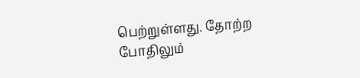பெற்றுள்ளது. தோற்ற போதிலும்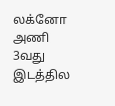லக்னோ அணி 3வது இடத்தில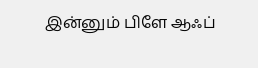இன்னும் பிளே ஆஃப்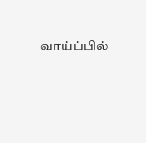வாய்ப்பில்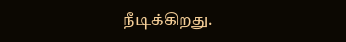நீடிக்கிறது.